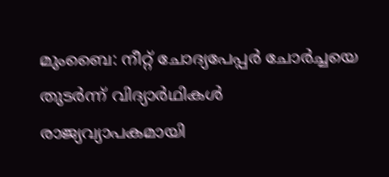മുംബൈ: നീറ്റ് ചോദ്യപേപ്പർ ചോർച്ചയെ തുടർന്ന് വിദ്യാർഥികൾ രാജ്യവ്യാപകമായി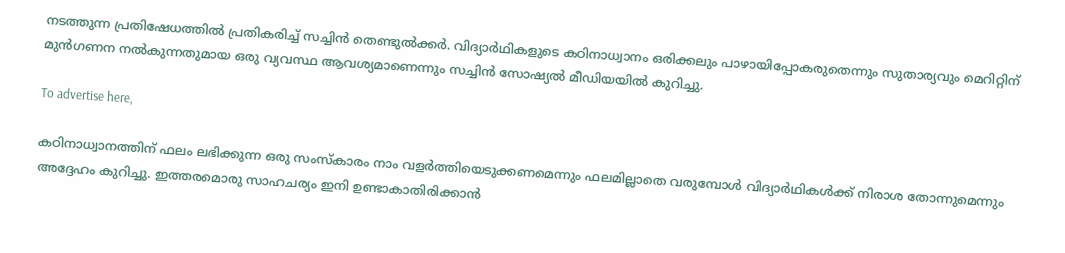നടത്തുന്ന പ്രതിഷേധത്തിൽ പ്രതികരിച്ച് സച്ചിൻ തെണ്ടുൽക്കർ. വിദ്യാർഥികളുടെ കഠിനാധ്വാനം ഒരിക്കലും പാഴായിപ്പോകരുതെന്നും സുതാര്യവും മെറിറ്റിന് മുൻഗണന നൽകുന്നതുമായ ഒരു വ്യവസ്ഥ ആവശ്യമാണെന്നും സച്ചിൻ സോഷ്യൽ മീഡിയയിൽ കുറിച്ചു.

To advertise here,

കഠിനാധ്വാനത്തിന് ഫലം ലഭിക്കുന്ന ഒരു സംസ്‌കാരം നാം വളർത്തിയെടുക്കണമെന്നും ഫലമില്ലാതെ വരുമ്പോൾ വിദ്യാർഥികൾക്ക് നിരാശ തോന്നുമെന്നും അദ്ദേഹം കുറിച്ചു. ഇത്തരമൊരു സാഹചര്യം ഇനി ഉണ്ടാകാതിരിക്കാൻ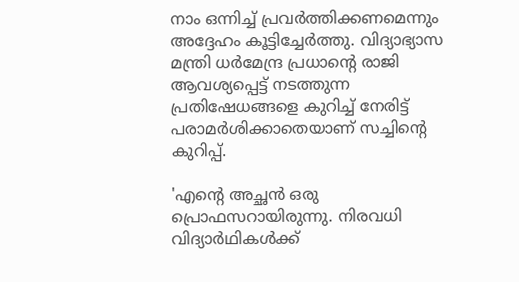നാം ഒന്നിച്ച് പ്രവർത്തിക്കണമെന്നും അദ്ദേഹം കൂട്ടിച്ചേർത്തു. വിദ്യാഭ്യാസ മന്ത്രി ധർമേന്ദ്ര പ്രധാന്റെ രാജി ആവശ്യപ്പെട്ട് നടത്തുന്ന പ്രതിഷേധങ്ങളെ കുറിച്ച് നേരിട്ട് പരാമർശിക്കാതെയാണ് സച്ചിന്റെ കുറിപ്പ്.

'എന്റെ അച്ഛൻ ഒരു പ്രൊഫസറായിരുന്നു. നിരവധി വിദ്യാർഥികൾക്ക്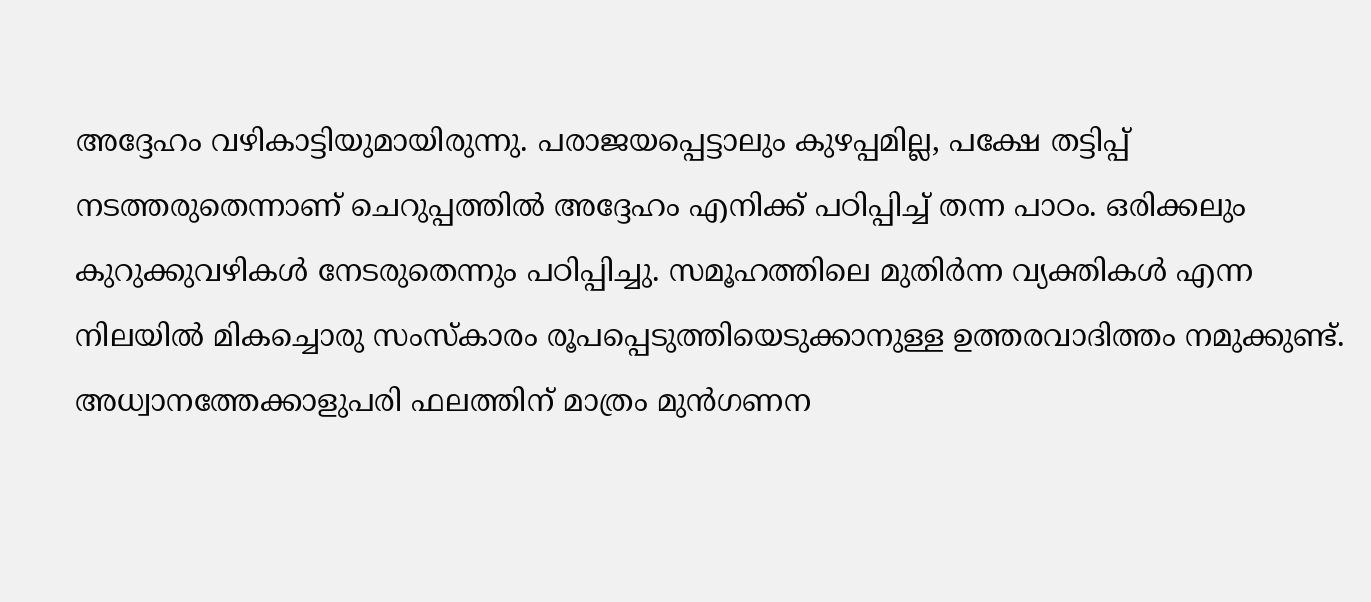അദ്ദേഹം വഴികാട്ടിയുമായിരുന്നു. പരാജയപ്പെട്ടാലും കുഴപ്പമില്ല, പക്ഷേ തട്ടിപ്പ് നടത്തരുതെന്നാണ് ചെറുപ്പത്തിൽ അദ്ദേഹം എനിക്ക് പഠിപ്പിച്ച് തന്ന പാഠം. ഒരിക്കലും കുറുക്കുവഴികൾ നേടരുതെന്നും പഠിപ്പിച്ചു. സമൂഹത്തിലെ മുതിർന്ന വ്യക്തികൾ എന്ന നിലയിൽ മികച്ചൊരു സംസ്‌കാരം രൂപപ്പെടുത്തിയെടുക്കാനുള്ള ഉത്തരവാദിത്തം നമുക്കുണ്ട്. അധ്വാനത്തേക്കാളുപരി ഫലത്തിന് മാത്രം മുൻഗണന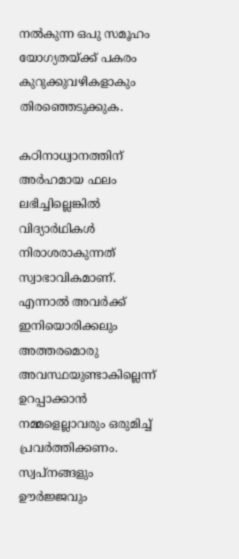നൽകുന്ന ഒപു സമൂഹം യോഗ്യതയ്ക്ക് പകരം കുറുക്കുവഴികളാകും തിരഞ്ഞെടുക്കുക.

കഠിനാധ്വാനത്തിന് അർഹമായ ഫലം ലഭിച്ചില്ലെങ്കിൽ വിദ്യാർഥികൾ നിരാശരാകുന്നത് സ്വാഭാവികമാണ്. എന്നാൽ അവർക്ക് ഇനിയൊരിക്കലും അത്തരമൊരു അവസ്ഥയുണ്ടാകില്ലെന്ന് ഉറപ്പാക്കാൻ നമ്മളെല്ലാവരും ഒരുമിച്ച് പ്രവർത്തിക്കണം. സ്വപ്‌നങ്ങളും ഊർജ്ജവും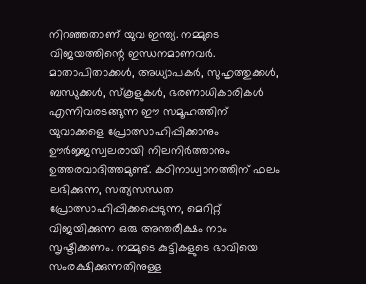നിറഞ്ഞതാണ് യുവ ഇന്ത്യ. നമ്മുടെ വിജയത്തിന്റെ ഇന്ധനമാണവർ. മാതാപിതാക്കൾ, അധ്യാപകർ, സുഹൃത്തുക്കൾ, ബന്ധുക്കൾ, സ്‌കൂളുകൾ, ഭരണാധികാരികൾ എന്നിവരടങ്ങുന്ന ഈ സമൂഹത്തിന് യുവാക്കളെ പ്രോത്സാഹിപ്പിക്കാനും ഊർജ്ജസ്വലരായി നിലനിർത്താനും ഉത്തരവാദിത്തമുണ്ട്. കഠിനാധ്വാനത്തിന് ഫലം ലഭിക്കുന്ന, സത്യസന്ധത പ്രോത്സാഹിപ്പിക്കപ്പെടുന്ന, മെറിറ്റ് വിജയിക്കുന്ന ഒരു അന്തരീക്ഷം നാം സൃഷ്ടിക്കണം. നമ്മുടെ കുട്ടികളുടെ ഭാവിയെ സംരക്ഷിക്കുന്നതിനുള്ള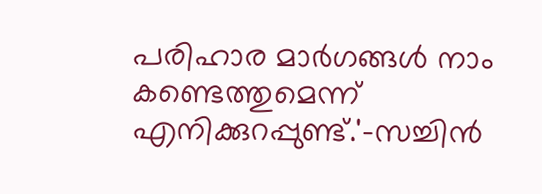പരിഹാര മാർഗങ്ങൾ നാം കണ്ടെത്തുമെന്ന് എനിക്കുറപ്പുണ്ട്.'-സച്ചിൻ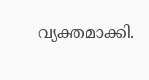വ്യക്തമാക്കി.